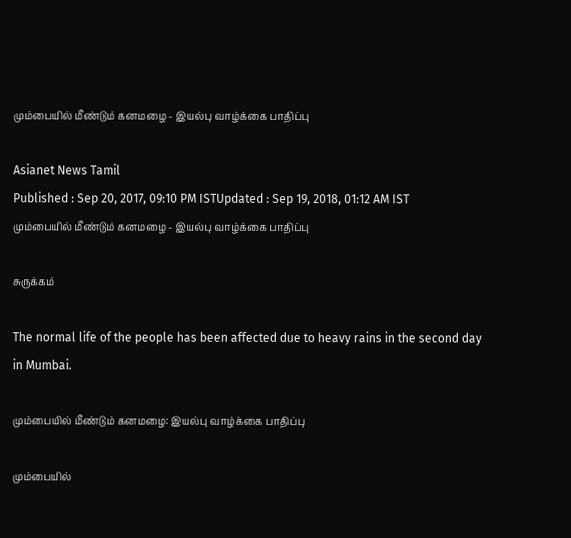மும்பையில் மீண்டும் கனமழை - இயல்பு வாழ்க்கை பாதிப்பு

Asianet News Tamil
Published : Sep 20, 2017, 09:10 PM ISTUpdated : Sep 19, 2018, 01:12 AM IST
மும்பையில் மீண்டும் கனமழை - இயல்பு வாழ்க்கை பாதிப்பு

சுருக்கம்

The normal life of the people has been affected due to heavy rains in the second day in Mumbai.

மும்பையில் மீண்டும் கனமழை: இயல்பு வாழ்க்கை பாதிப்பு

மும்பையில்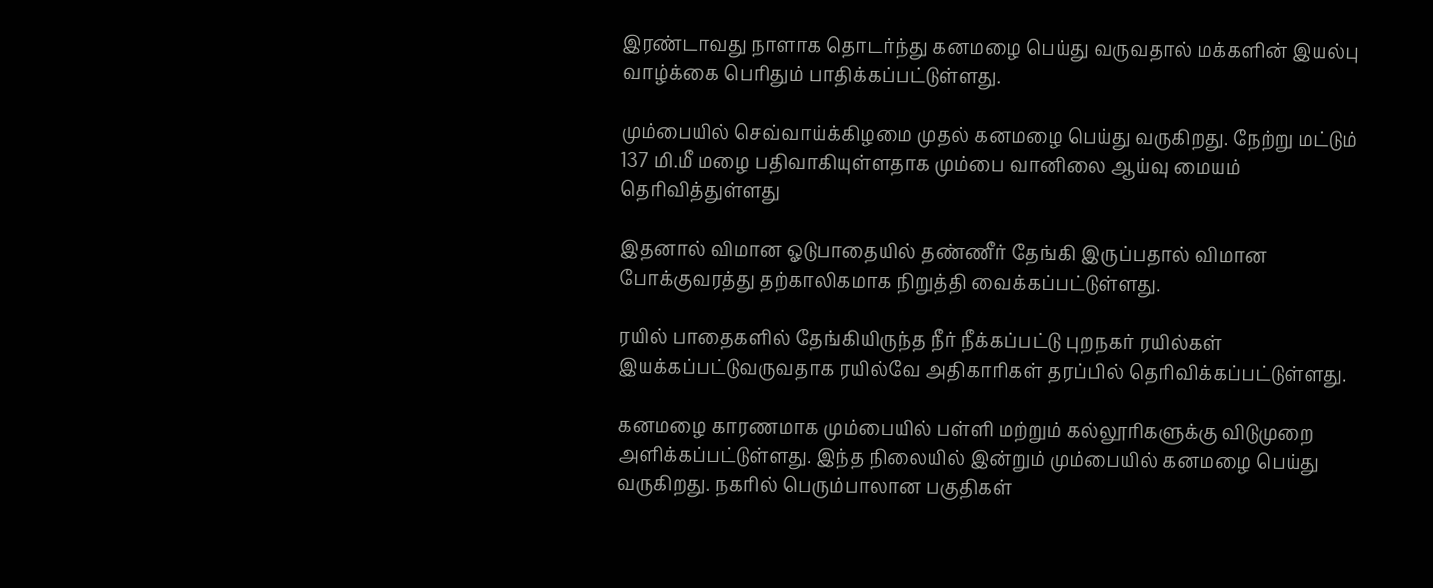இரண்டாவது நாளாக தொடர்ந்து கனமழை பெய்து வருவதால் மக்களின் இயல்பு வாழ்க்கை பெரிதும் பாதிக்கப்பட்டுள்ளது.

மும்பையில் செவ்வாய்க்கிழமை முதல் கனமழை பெய்து வருகிறது. நேற்று மட்டும் 137 மி.மீ மழை பதிவாகியுள்ளதாக மும்பை வானிலை ஆய்வு மையம் தெரிவித்துள்ளது

இதனால் விமான ஓடுபாதையில் தண்ணீர் தேங்கி இருப்பதால் விமான போக்குவரத்து தற்காலிகமாக நிறுத்தி வைக்கப்பட்டுள்ளது.

ரயில் பாதைகளில் தேங்கியிருந்த நீர் நீக்கப்பட்டு புறநகர் ரயில்கள் இயக்கப்பட்டுவருவதாக ரயில்வே அதிகாரிகள் தரப்பில் தெரிவிக்கப்பட்டுள்ளது.

கனமழை காரணமாக மும்பையில் பள்ளி மற்றும் கல்லூரிகளுக்கு விடுமுறை அளிக்கப்பட்டுள்ளது. இந்த நிலையில் இன்றும் மும்பையில் கனமழை பெய்து வருகிறது. நகரில் பெரும்பாலான பகுதிகள்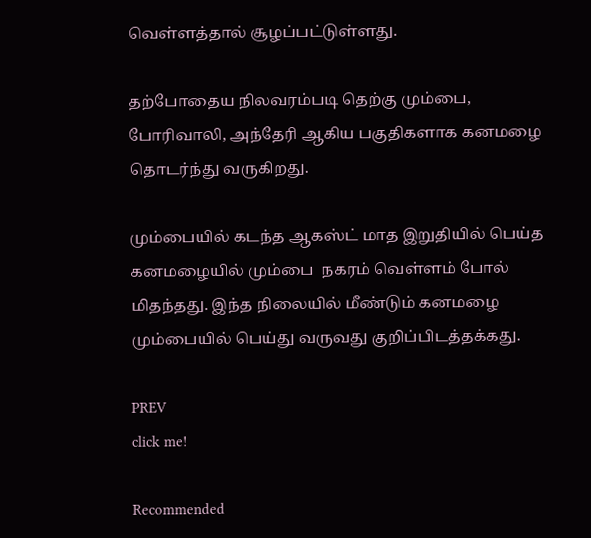வெள்ளத்தால் சூழப்பட்டுள்ளது.

தற்போதைய நிலவரம்படி தெற்கு மும்பை, போரிவாலி, அந்தேரி ஆகிய பகுதிகளாக கனமழை தொடர்ந்து வருகிறது.

மும்பையில் கடந்த ஆகஸ்ட் மாத இறுதியில் பெய்த கனமழையில் மும்பை  நகரம் வெள்ளம் போல் மிதந்தது. இந்த நிலையில் மீண்டும் கனமழை மும்பையில் பெய்து வருவது குறிப்பிடத்தக்கது.

PREV
click me!

Recommended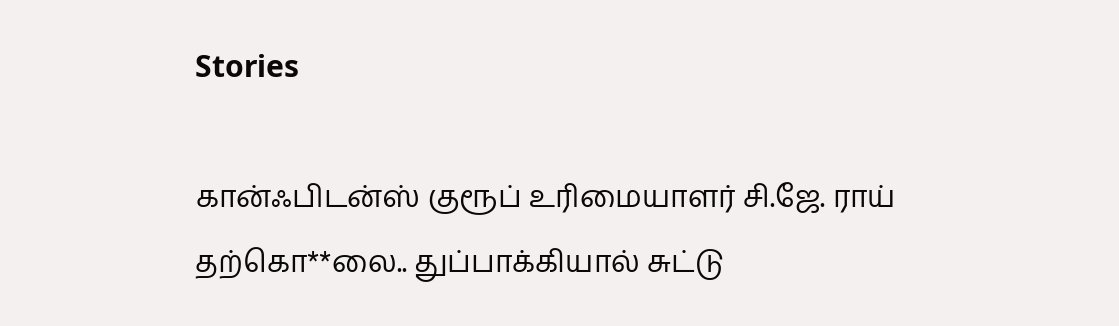Stories

கான்ஃபிடன்ஸ் குரூப் உரிமையாளர் சி.ஜே. ராய் தற்கொ**லை.. துப்பாக்கியால் சுட்டு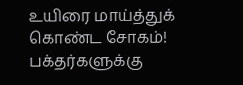உயிரை மாய்த்துக் கொண்ட சோகம்!
பக்தர்களுக்கு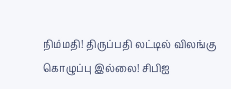நிம்மதி! திருப்பதி லட்டில் விலங்கு கொழுப்பு இல்லை! சிபிஐ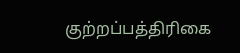குற்றப்பத்திரிகை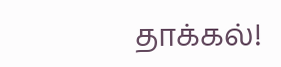தாக்கல்!